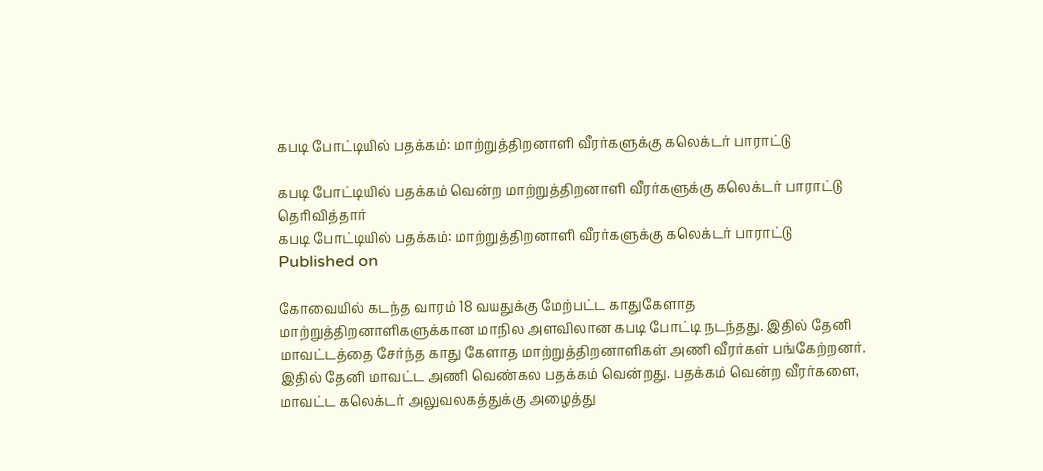கபடி போட்டியில் பதக்கம்: மாற்றுத்திறனாளி வீரர்களுக்கு கலெக்டர் பாராட்டு

கபடி போட்டியில் பதக்கம் வென்ற மாற்றுத்திறனாளி வீரர்களுக்கு கலெக்டர் பாராட்டு தெரிவித்தார்
கபடி போட்டியில் பதக்கம்: மாற்றுத்திறனாளி வீரர்களுக்கு கலெக்டர் பாராட்டு
Published on

கோவையில் கடந்த வாரம் 18 வயதுக்கு மேற்பட்ட காதுகேளாத மாற்றுத்திறனாளிகளுக்கான மாநில அளவிலான கபடி போட்டி நடந்தது. இதில் தேனி மாவட்டத்தை சேர்ந்த காது கேளாத மாற்றுத்திறனாளிகள் அணி வீரர்கள் பங்கேற்றனர். இதில் தேனி மாவட்ட அணி வெண்கல பதக்கம் வென்றது. பதக்கம் வென்ற வீரர்களை, மாவட்ட கலெக்டர் அலுவலகத்துக்கு அழைத்து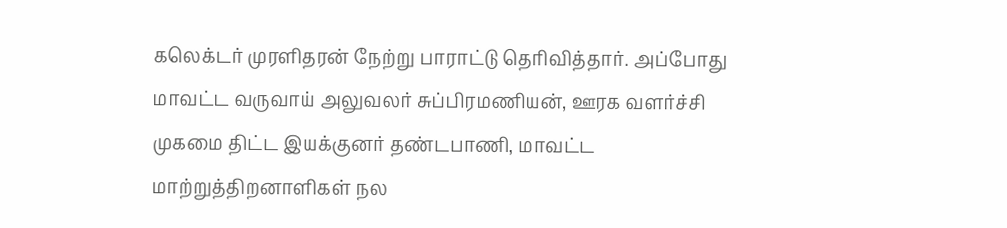கலெக்டர் முரளிதரன் நேற்று பாராட்டு தெரிவித்தார். அப்போது மாவட்ட வருவாய் அலுவலர் சுப்பிரமணியன், ஊரக வளர்ச்சி முகமை திட்ட இயக்குனர் தண்டபாணி, மாவட்ட மாற்றுத்திறனாளிகள் நல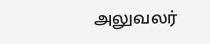அலுவலர்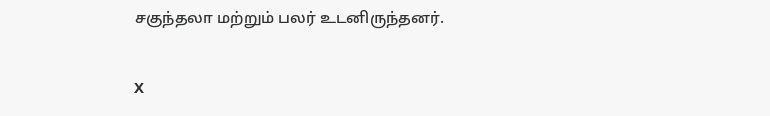சகுந்தலா மற்றும் பலர் உடனிருந்தனர்.

X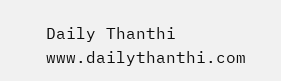Daily Thanthi
www.dailythanthi.com